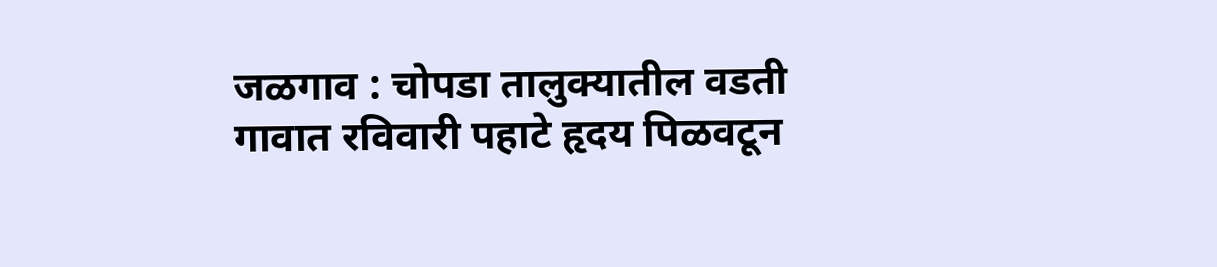जळगाव : चोपडा तालुक्यातील वडती गावात रविवारी पहाटे हृदय पिळवटून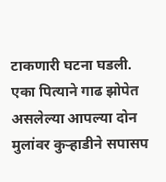टाकणारी घटना घडली. एका पित्याने गाढ झोपेत असलेल्या आपल्या दोन मुलांवर कुऱ्हाडीने सपासप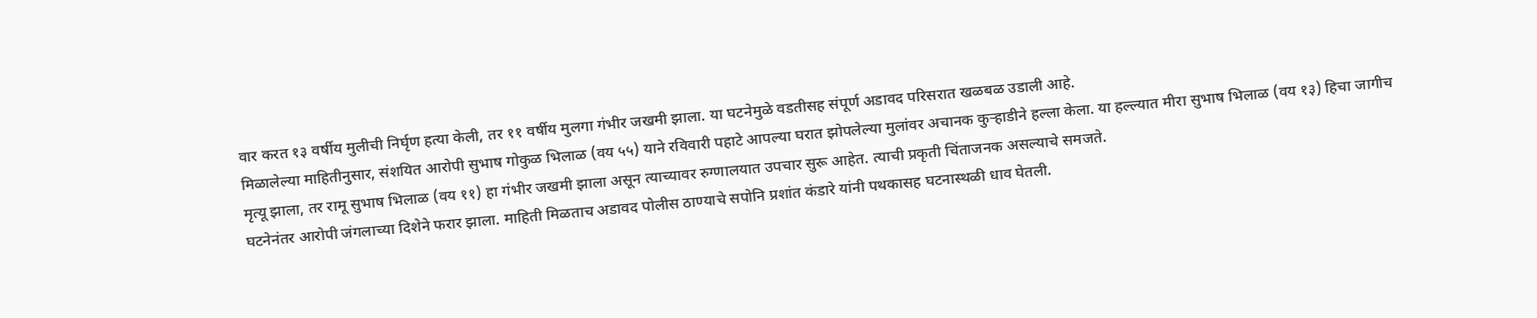वार करत १३ वर्षीय मुलीची निर्घृण हत्या केली, तर ११ वर्षीय मुलगा गंभीर जखमी झाला. या घटनेमुळे वडतीसह संपूर्ण अडावद परिसरात खळबळ उडाली आहे.
मिळालेल्या माहितीनुसार, संशयित आरोपी सुभाष गोकुळ भिलाळ (वय ५५) याने रविवारी पहाटे आपल्या घरात झोपलेल्या मुलांवर अचानक कुऱ्हाडीने हल्ला केला. या हल्ल्यात मीरा सुभाष भिलाळ (वय १३) हिचा जागीच मृत्यू झाला, तर रामू सुभाष भिलाळ (वय ११) हा गंभीर जखमी झाला असून त्याच्यावर रुग्णालयात उपचार सुरू आहेत. त्याची प्रकृती चिंताजनक असल्याचे समजते.
घटनेनंतर आरोपी जंगलाच्या दिशेने फरार झाला. माहिती मिळताच अडावद पोलीस ठाण्याचे सपोनि प्रशांत कंडारे यांनी पथकासह घटनास्थळी धाव घेतली.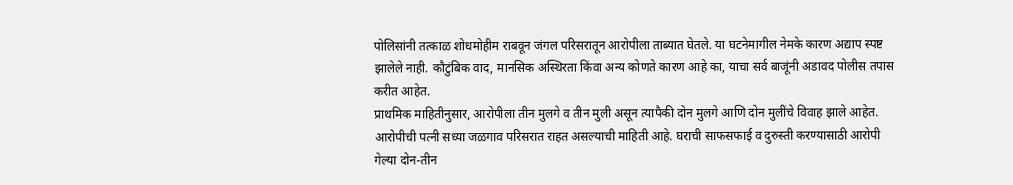पोलिसांनी तत्काळ शोधमोहीम राबवून जंगल परिसरातून आरोपीला ताब्यात घेतले. या घटनेमागील नेमके कारण अद्याप स्पष्ट झालेले नाही. कौटुंबिक वाद, मानसिक अस्थिरता किंवा अन्य कोणते कारण आहे का, याचा सर्व बाजूंनी अडावद पोलीस तपास करीत आहेत.
प्राथमिक माहितीनुसार, आरोपीला तीन मुलगे व तीन मुली असून त्यापैकी दोन मुलगे आणि दोन मुलींचे विवाह झाले आहेत. आरोपीची पत्नी सध्या जळगाव परिसरात राहत असल्याची माहिती आहे. घराची साफसफाई व दुरुस्ती करण्यासाठी आरोपी गेल्या दोन-तीन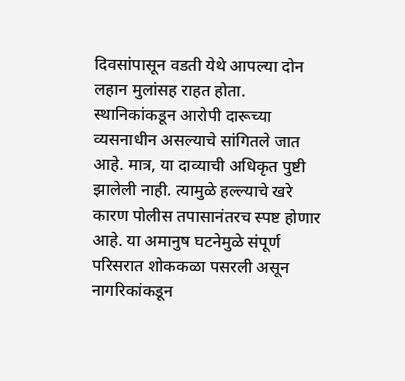दिवसांपासून वडती येथे आपल्या दोन लहान मुलांसह राहत होता.
स्थानिकांकडून आरोपी दारूच्या व्यसनाधीन असल्याचे सांगितले जात आहे. मात्र, या दाव्याची अधिकृत पुष्टी झालेली नाही. त्यामुळे हल्ल्याचे खरे कारण पोलीस तपासानंतरच स्पष्ट होणार आहे. या अमानुष घटनेमुळे संपूर्ण परिसरात शोककळा पसरली असून नागरिकांकडून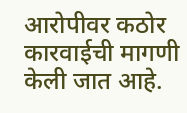आरोपीवर कठोर कारवाईची मागणी केली जात आहे.